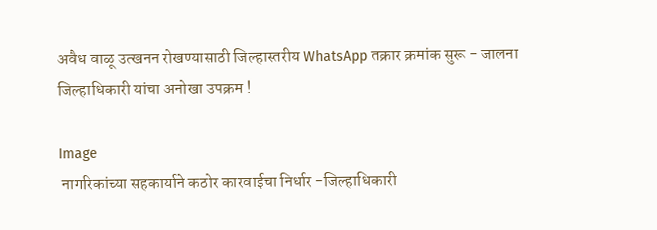अवैध वाळू उत्खनन रोखण्यासाठी जिल्हास्तरीय WhatsApp तक्रार क्रमांक सुरू - जालना जिल्हाधिकारी यांचा अनोखा उपक्रम !

Image
 नागरिकांच्या सहकार्याने कठोर कारवाईचा निर्धार -जिल्हाधिकारी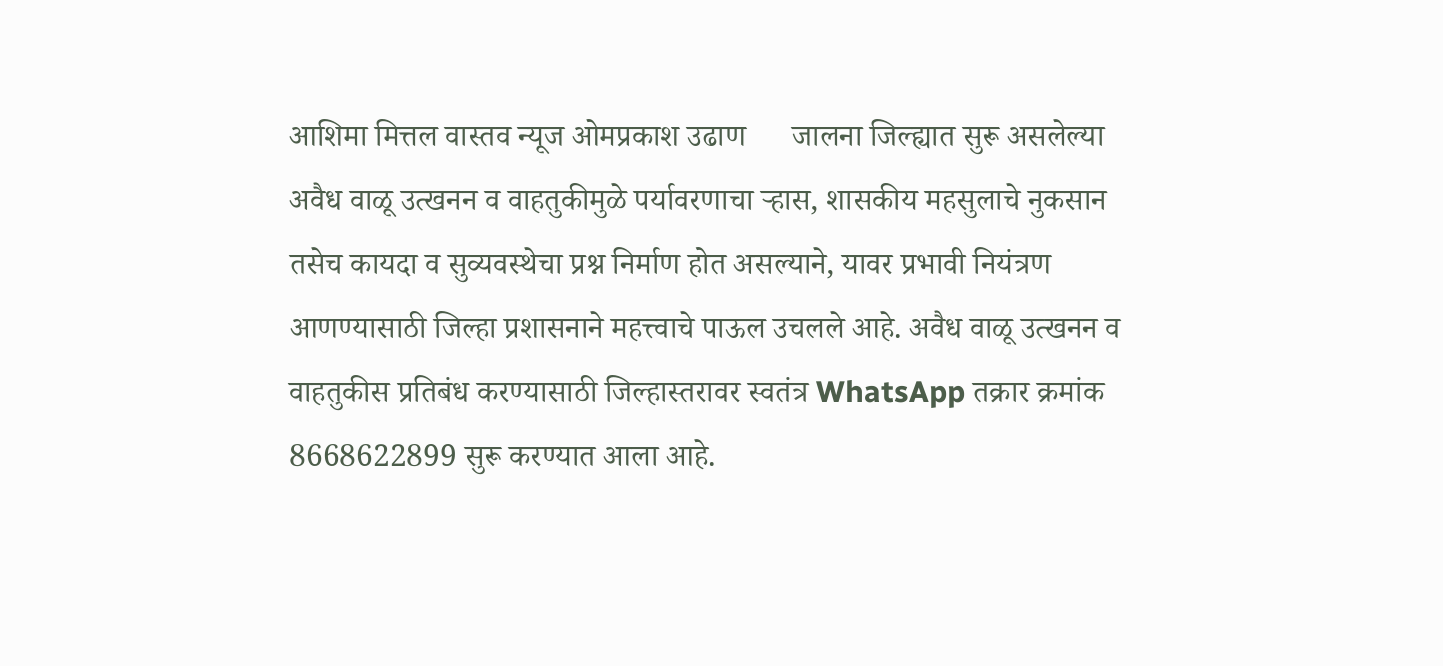आशिमा मित्तल वास्तव न्यूज ओमप्रकाश उढाण      जालना जिल्ह्यात सुरू असलेल्या अवैध वाळू उत्खनन व वाहतुकीमुळे पर्यावरणाचा ऱ्हास, शासकीय महसुलाचे नुकसान तसेच कायदा व सुव्यवस्थेचा प्रश्न निर्माण होत असल्याने, यावर प्रभावी नियंत्रण आणण्यासाठी जिल्हा प्रशासनाने महत्त्वाचे पाऊल उचलले आहे. अवैध वाळू उत्खनन व वाहतुकीस प्रतिबंध करण्यासाठी जिल्हास्तरावर स्वतंत्र WhatsApp तक्रार क्रमांक 8668622899 सुरू करण्यात आला आहे.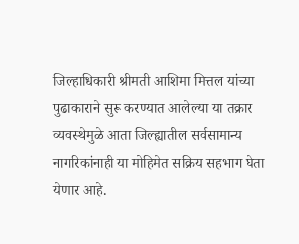जिल्हाधिकारी श्रीमती आशिमा मित्तल यांच्या पुढाकाराने सुरू करण्यात आलेल्या या तक्रार व्यवस्थेमुळे आता जिल्ह्यातील सर्वसामान्य नागरिकांनाही या मोहिमेत सक्रिय सहभाग घेता येणार आहे.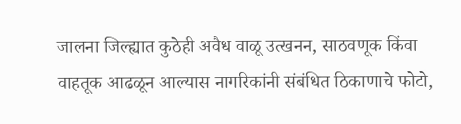जालना जिल्ह्यात कुठेही अवैध वाळू उत्खनन, साठवणूक किंवा वाहतूक आढळून आल्यास नागरिकांनी संबंधित ठिकाणाचे फोटो,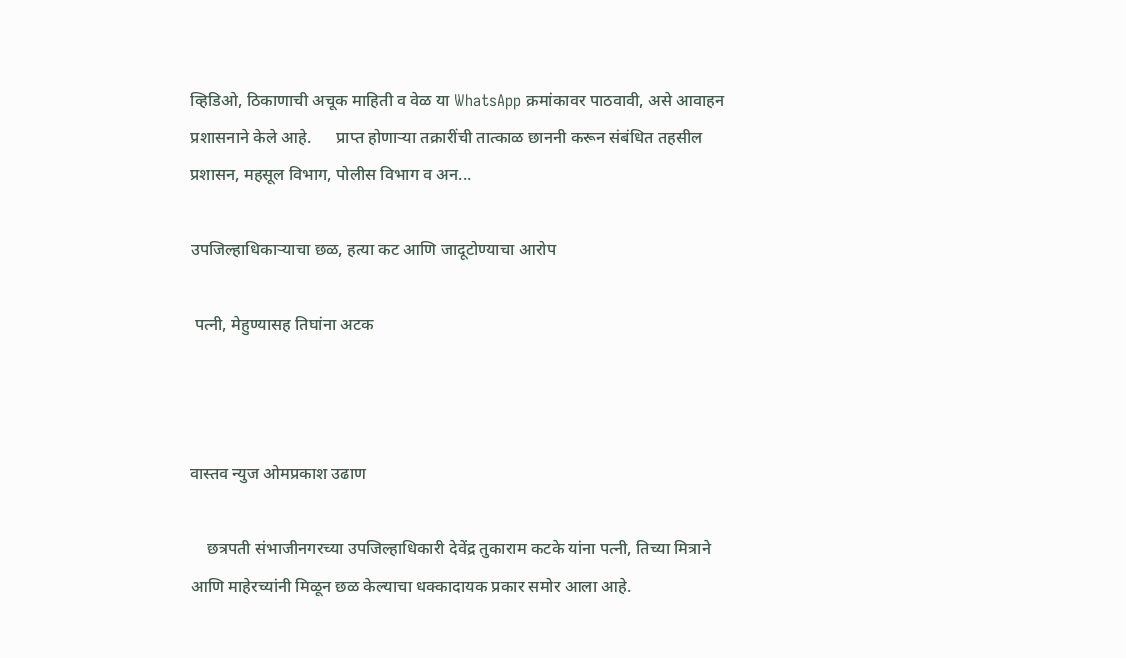व्हिडिओ, ठिकाणाची अचूक माहिती व वेळ या WhatsApp क्रमांकावर पाठवावी, असे आवाहन प्रशासनाने केले आहे.      प्राप्त होणाऱ्या तक्रारींची तात्काळ छाननी करून संबंधित तहसील प्रशासन, महसूल विभाग, पोलीस विभाग व अन...

उपजिल्हाधिकाऱ्याचा छळ, हत्या कट आणि जादूटोण्याचा आरोप

 पत्नी, मेहुण्यासह तिघांना अटक



वास्तव न्युज ओमप्रकाश उढाण

    छत्रपती संभाजीनगरच्या उपजिल्हाधिकारी देवेंद्र तुकाराम कटके यांना पत्नी, तिच्या मित्राने आणि माहेरच्यांनी मिळून छळ केल्याचा धक्कादायक प्रकार समोर आला आहे.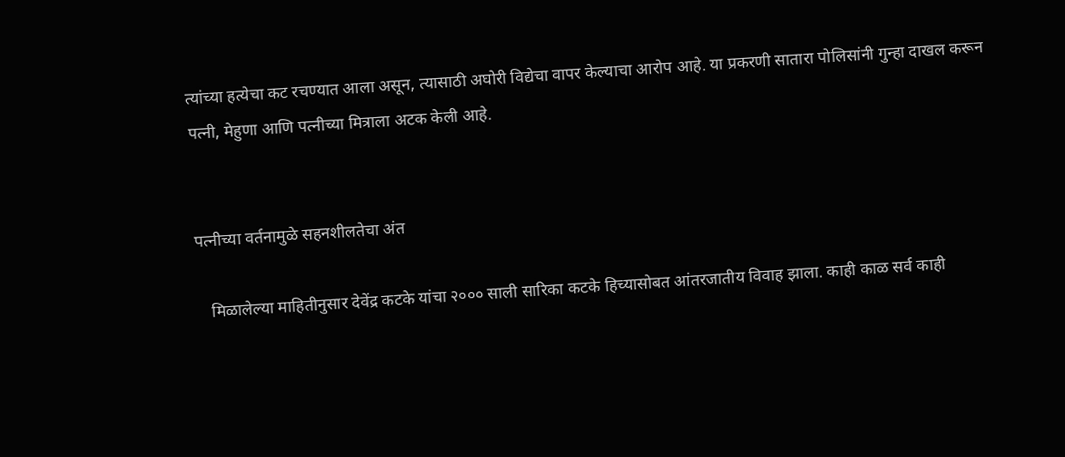त्यांच्या हत्येचा कट रचण्यात आला असून, त्यासाठी अघोरी विद्येचा वापर केल्याचा आरोप आहे. या प्रकरणी सातारा पोलिसांनी गुन्हा दाखल करून पत्नी, मेहुणा आणि पत्नीच्या मित्राला अटक केली आहे.


पत्नीच्या वर्तनामुळे सहनशीलतेचा अंत

   मिळालेल्या माहितीनुसार देवेंद्र कटके यांचा २००० साली सारिका कटके हिच्यासोबत आंतरजातीय विवाह झाला. काही काळ सर्व काही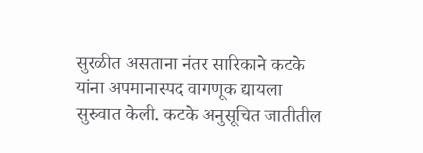सुरळीत असताना नंतर सारिकाने कटके यांना अपमानास्पद वागणूक द्यायला सुरुवात केली. कटके अनुसूचित जातीतील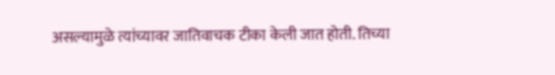असल्यामुळे त्यांच्यावर जातिवाचक टीका केली जात होती. तिच्या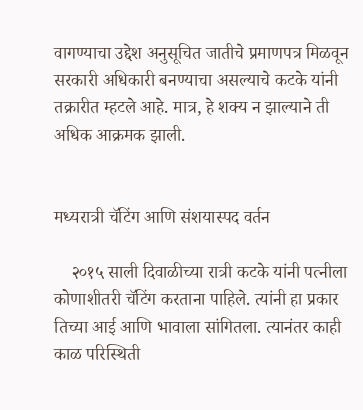वागण्याचा उद्देश अनुसूचित जातीचे प्रमाणपत्र मिळवून सरकारी अधिकारी बनण्याचा असल्याचे कटके यांनी तक्रारीत म्हटले आहे. मात्र, हे शक्य न झाल्याने ती अधिक आक्रमक झाली.


मध्यरात्री चॅटिंग आणि संशयास्पद वर्तन

    २०१५ साली दिवाळीच्या रात्री कटके यांनी पत्नीला कोणाशीतरी चॅटिंग करताना पाहिले. त्यांनी हा प्रकार तिच्या आई आणि भावाला सांगितला. त्यानंतर काही काळ परिस्थिती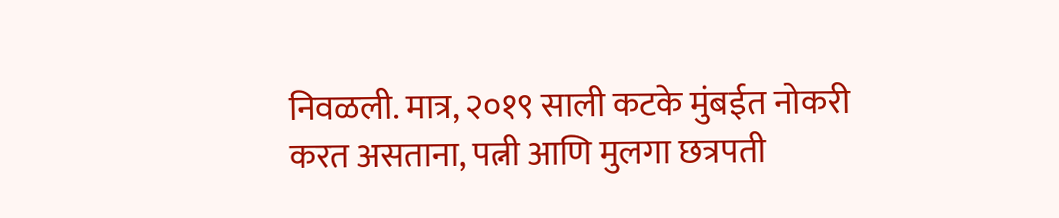निवळली. मात्र, २०१९ साली कटके मुंबईत नोकरी करत असताना, पत्नी आणि मुलगा छत्रपती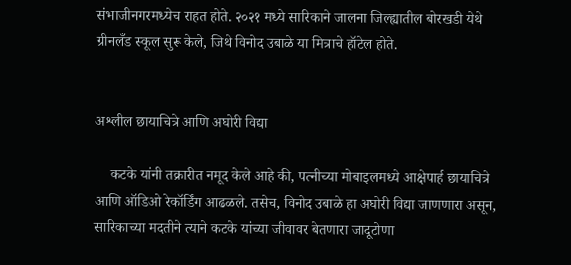संभाजीनगरमध्येच राहत होते. २०२१ मध्ये सारिकाने जालना जिल्ह्यातील बोरखडी येथे ग्रीनलँड स्कूल सुरू केले, जिथे विनोद उबाळे या मित्राचे हॉटेल होते.


अश्लील छायाचित्रे आणि अघोरी विद्या

    कटके यांनी तक्रारीत नमूद केले आहे की, पत्नीच्या मोबाइलमध्ये आक्षेपार्ह छायाचित्रे आणि ऑडिओ रेकॉर्डिंग आढळले. तसेच, विनोद उबाळे हा अघोरी विद्या जाणणारा असून, सारिकाच्या मदतीने त्याने कटके यांच्या जीवावर बेतणारा जादूटोणा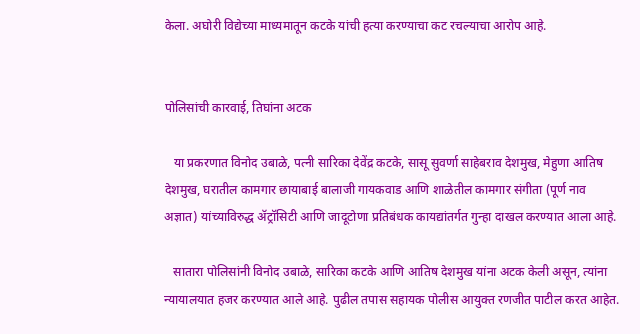केला. अघोरी विद्येच्या माध्यमातून कटके यांची हत्या करण्याचा कट रचल्याचा आरोप आहे.


पोलिसांची कारवाई, तिघांना अटक

   या प्रकरणात विनोद उबाळे, पत्नी सारिका देवेंद्र कटके, सासू सुवर्णा साहेबराव देशमुख, मेहुणा आतिष देशमुख, घरातील कामगार छायाबाई बालाजी गायकवाड आणि शाळेतील कामगार संगीता (पूर्ण नाव अज्ञात) यांच्याविरुद्ध ॲट्रॉसिटी आणि जादूटोणा प्रतिबंधक कायद्यांतर्गत गुन्हा दाखल करण्यात आला आहे.

   सातारा पोलिसांनी विनोद उबाळे, सारिका कटके आणि आतिष देशमुख यांना अटक केली असून, त्यांना न्यायालयात हजर करण्यात आले आहे. पुढील तपास सहायक पोलीस आयुक्त रणजीत पाटील करत आहेत.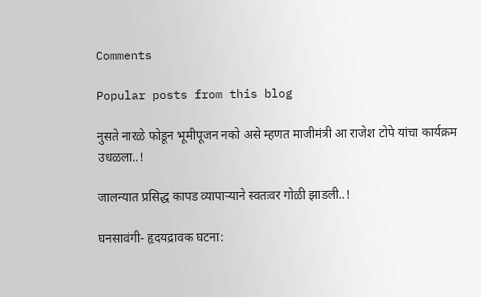Comments

Popular posts from this blog

नुसते नारळे फोडून भूमीपूजन नको असे म्हणत माजीमंत्री आ राजेश टोपे यांचा कार्यक्रम उधळला..!

जालन्यात प्रसिद्ध कापड व्यापाऱ्याने स्वतःवर गोळी झाडली..!

घनसावंगी- हृदयद्रावक घटना: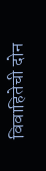विवाहितेची दोन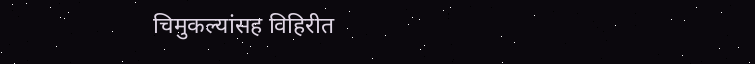चिमुकल्यांसह विहिरीत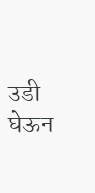उडी घेऊन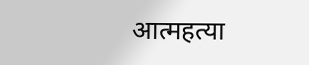आत्महत्या